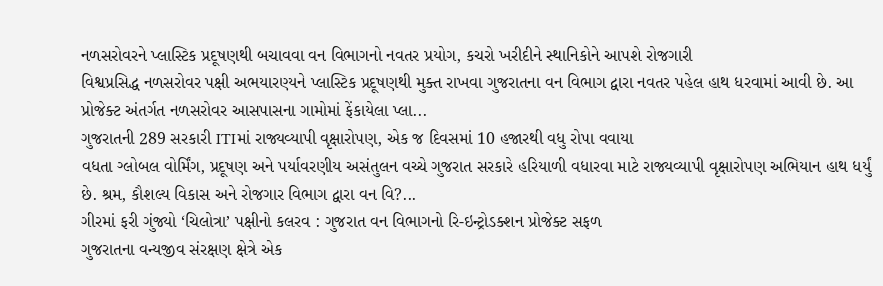નળસરોવરને પ્લાસ્ટિક પ્રદૂષણથી બચાવવા વન વિભાગનો નવતર પ્રયોગ, કચરો ખરીદીને સ્થાનિકોને આપશે રોજગારી
વિશ્વપ્રસિદ્ધ નળસરોવર પક્ષી અભયારણ્યને પ્લાસ્ટિક પ્રદૂષણથી મુક્ત રાખવા ગુજરાતના વન વિભાગ દ્વારા નવતર પહેલ હાથ ધરવામાં આવી છે. આ પ્રોજેક્ટ અંતર્ગત નળસરોવર આસપાસના ગામોમાં ફેંકાયેલા પ્લા...
ગુજરાતની 289 સરકારી ITIમાં રાજ્યવ્યાપી વૃક્ષારોપણ, એક જ દિવસમાં 10 હજારથી વધુ રોપા વવાયા
વધતા ગ્લોબલ વોર્મિંગ, પ્રદૂષણ અને પર્યાવરણીય અસંતુલન વચ્ચે ગુજરાત સરકારે હરિયાળી વધારવા માટે રાજ્યવ્યાપી વૃક્ષારોપણ અભિયાન હાથ ધર્યું છે. શ્રમ, કૌશલ્ય વિકાસ અને રોજગાર વિભાગ દ્વારા વન વિ?...
ગીરમાં ફરી ગુંજ્યો ‘ચિલોત્રા’ પક્ષીનો કલરવ : ગુજરાત વન વિભાગનો રિ-ઇન્ટ્રોડક્શન પ્રોજેક્ટ સફળ
ગુજરાતના વન્યજીવ સંરક્ષણ ક્ષેત્રે એક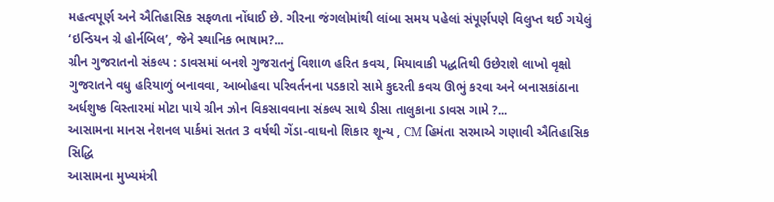મહત્વપૂર્ણ અને ઐતિહાસિક સફળતા નોંધાઈ છે. ગીરના જંગલોમાંથી લાંબા સમય પહેલાં સંપૂર્ણપણે વિલુપ્ત થઈ ગયેલું ‘ઇન્ડિયન ગ્રે હોર્નબિલ’, જેને સ્થાનિક ભાષામ?...
ગ્રીન ગુજરાતનો સંકલ્પ : ડાવસમાં બનશે ગુજરાતનું વિશાળ હરિત કવચ, મિયાવાકી પદ્ધતિથી ઉછેરાશે લાખો વૃક્ષો
ગુજરાતને વધુ હરિયાળું બનાવવા, આબોહવા પરિવર્તનના પડકારો સામે કુદરતી કવચ ઊભું કરવા અને બનાસકાંઠાના અર્ધશુષ્ક વિસ્તારમાં મોટા પાયે ગ્રીન ઝોન વિકસાવવાના સંકલ્પ સાથે ડીસા તાલુકાના ડાવસ ગામે ?...
આસામના માનસ નેશનલ પાર્કમાં સતત 3 વર્ષથી ગેંડા-વાઘનો શિકાર શૂન્ય , CM હિમંતા સરમાએ ગણાવી ઐતિહાસિક સિદ્ધિ
આસામના મુખ્યમંત્રી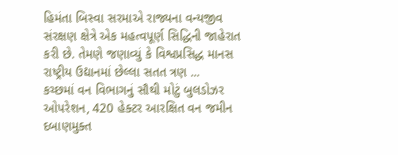હિમંતા બિસ્વા સરમાએ રાજ્યના વન્યજીવ સંરક્ષણ ક્ષેત્રે એક મહત્વપૂર્ણ સિદ્ધિની જાહેરાત કરી છે. તેમણે જણાવ્યું કે વિશ્વપ્રસિદ્ધ માનસ રાષ્ટ્રીય ઉદ્યાનમાં છેલ્લા સતત ત્રણ ...
કચ્છમાં વન વિભાગનું સૌથી મોટું બુલડોઝર ઓપરેશન, 420 હેક્ટર આરક્ષિત વન જમીન દબાણમુક્ત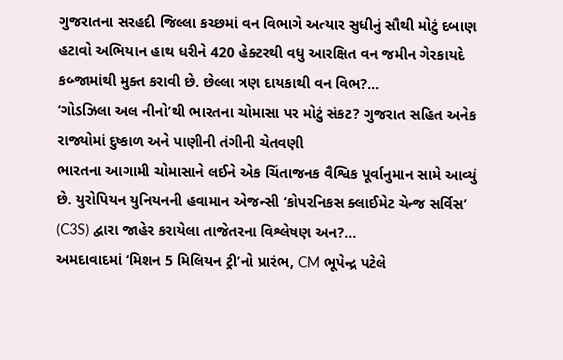ગુજરાતના સરહદી જિલ્લા કચ્છમાં વન વિભાગે અત્યાર સુધીનું સૌથી મોટું દબાણ હટાવો અભિયાન હાથ ધરીને 420 હેક્ટરથી વધુ આરક્ષિત વન જમીન ગેરકાયદે કબ્જામાંથી મુક્ત કરાવી છે. છેલ્લા ત્રણ દાયકાથી વન વિભ?...
‘ગોડઝિલા અલ નીનો’થી ભારતના ચોમાસા પર મોટું સંકટ? ગુજરાત સહિત અનેક રાજ્યોમાં દુષ્કાળ અને પાણીની તંગીની ચેતવણી
ભારતના આગામી ચોમાસાને લઈને એક ચિંતાજનક વૈશ્વિક પૂર્વાનુમાન સામે આવ્યું છે. યુરોપિયન યુનિયનની હવામાન એજન્સી ‘કોપરનિકસ ક્લાઈમેટ ચેન્જ સર્વિસ’ (C3S) દ્વારા જાહેર કરાયેલા તાજેતરના વિશ્લેષણ અન?...
અમદાવાદમાં ‘મિશન 5 મિલિયન ટ્રી’નો પ્રારંભ, CM ભૂપેન્દ્ર પટેલે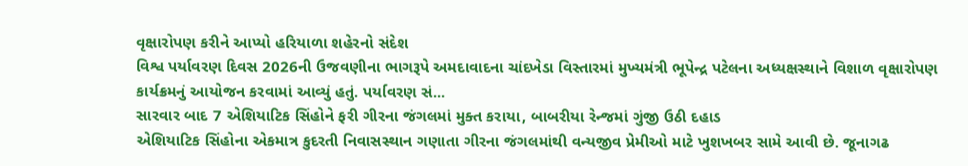વૃક્ષારોપણ કરીને આપ્યો હરિયાળા શહેરનો સંદેશ
વિશ્વ પર્યાવરણ દિવસ 2026ની ઉજવણીના ભાગરૂપે અમદાવાદના ચાંદખેડા વિસ્તારમાં મુખ્યમંત્રી ભૂપેન્દ્ર પટેલના અધ્યક્ષસ્થાને વિશાળ વૃક્ષારોપણ કાર્યક્રમનું આયોજન કરવામાં આવ્યું હતું. પર્યાવરણ સં...
સારવાર બાદ 7 એશિયાટિક સિંહોને ફરી ગીરના જંગલમાં મુક્ત કરાયા, બાબરીયા રેન્જમાં ગુંજી ઉઠી દહાડ
એશિયાટિક સિંહોના એકમાત્ર કુદરતી નિવાસસ્થાન ગણાતા ગીરના જંગલમાંથી વન્યજીવ પ્રેમીઓ માટે ખુશખબર સામે આવી છે. જૂનાગઢ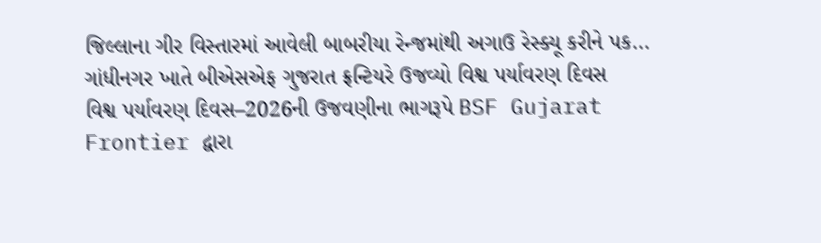જિલ્લાના ગીર વિસ્તારમાં આવેલી બાબરીયા રેન્જમાંથી અગાઉ રેસ્ક્યૂ કરીને પક...
ગાંધીનગર ખાતે બીએસએફ ગુજરાત ફ્રન્ટિયરે ઉજવ્યો વિશ્વ પર્યાવરણ દિવસ
વિશ્વ પર્યાવરણ દિવસ–2026ની ઉજવણીના ભાગરૂપે BSF Gujarat Frontier દ્વારા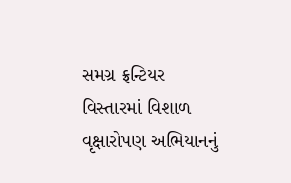સમગ્ર ફ્રન્ટિયર વિસ્તારમાં વિશાળ વૃક્ષારોપણ અભિયાનનું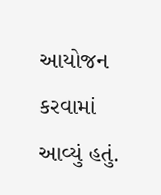આયોજન કરવામાં આવ્યું હતું.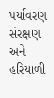પર્યાવરણ સંરક્ષણ અને હરિયાળી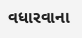વધારવાના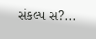સંકલ્પ સ?...